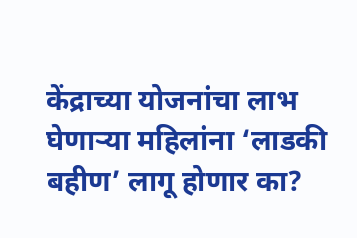केंद्राच्या योजनांचा लाभ घेणाऱ्या महिलांना ‘लाडकी बहीण’ लागू होणार का?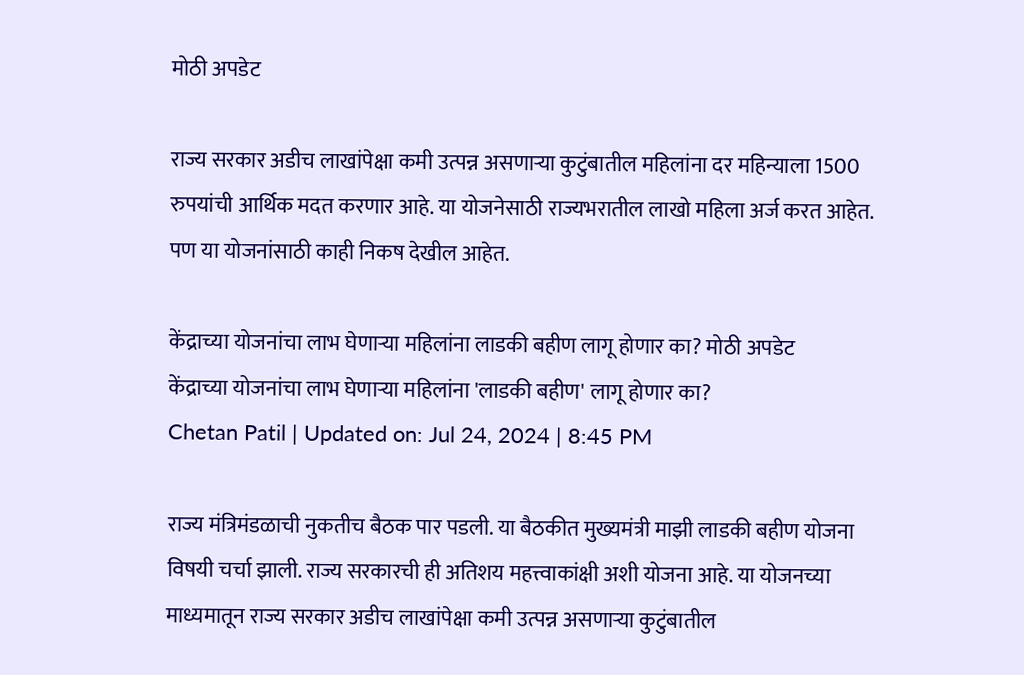मोठी अपडेट

राज्य सरकार अडीच लाखांपेक्षा कमी उत्पन्न असणाऱ्या कुटुंबातील महिलांना दर महिन्याला 1500 रुपयांची आर्थिक मदत करणार आहे. या योजनेसाठी राज्यभरातील लाखो महिला अर्ज करत आहेत. पण या योजनांसाठी काही निकष देखील आहेत.

केंद्राच्या योजनांचा लाभ घेणाऱ्या महिलांना लाडकी बहीण लागू होणार का? मोठी अपडेट
केंद्राच्या योजनांचा लाभ घेणाऱ्या महिलांना 'लाडकी बहीण' लागू होणार का?
Chetan Patil | Updated on: Jul 24, 2024 | 8:45 PM

राज्य मंत्रिमंडळाची नुकतीच बैठक पार पडली. या बैठकीत मुख्यमंत्री माझी लाडकी बहीण योजना विषयी चर्चा झाली. राज्य सरकारची ही अतिशय महत्त्वाकांक्षी अशी योजना आहे. या योजनच्या माध्यमातून राज्य सरकार अडीच लाखांपेक्षा कमी उत्पन्न असणाऱ्या कुटुंबातील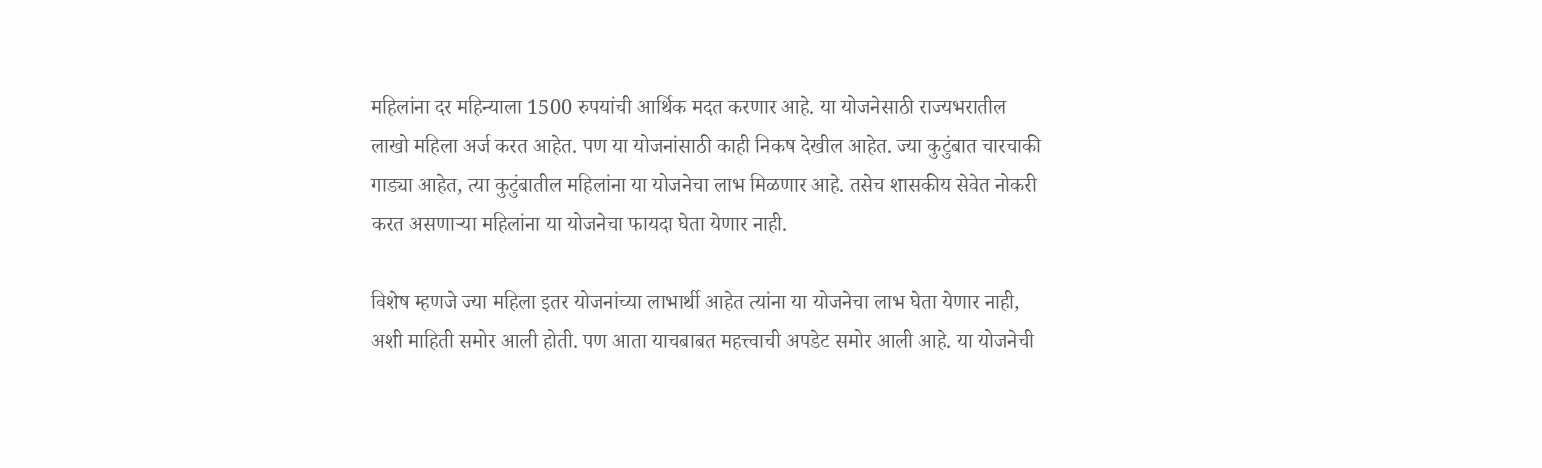महिलांना दर महिन्याला 1500 रुपयांची आर्थिक मदत करणार आहे. या योजनेसाठी राज्यभरातील लाखो महिला अर्ज करत आहेत. पण या योजनांसाठी काही निकष देखील आहेत. ज्या कुटुंबात चारचाकी गाड्या आहेत, त्या कुटुंबातील महिलांना या योजनेचा लाभ मिळणार आहे. तसेच शासकीय सेवेत नोकरी करत असणाऱ्या महिलांना या योजनेचा फायदा घेता येणार नाही.

विशेष म्हणजे ज्या महिला इतर योजनांच्या लाभार्थी आहेत त्यांना या योजनेचा लाभ घेता येणार नाही, अशी माहिती समोर आली होती. पण आता याचबाबत महत्त्वाची अपडेट समोर आली आहे. या योजनेची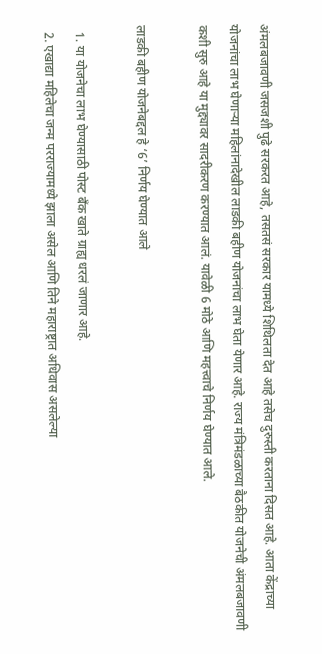अंमलबजावणी जसजशी पुढे सरकरत आहे, तसतसं सरकार यामध्ये शिथिलता देत आहे तसेच दुरुस्ती करताना दिसत आहे. आता केंद्राच्या योजनांचा लाभ घेणाऱ्या महिलांनादेखील लाडकी बहीण योजनांचा लाभ घेता येणार आहे. राज्य मंत्रिमंडळाच्या बैठकीत योजनेची अंमलबजावणी कशी सुरु आहे या मुद्द्यावर सादरीकरण करण्यात आलं. यावेळी 6 मोठे आणि महत्त्वाचे निर्णय घेण्यात आले.

लाडकी बहीण योजनेबद्दल हे ‘6’ निर्णय घेण्यात आले

  1. या योजनेचा लाभ घेण्यासाठी पोस्ट बँक खाते ग्राह्य धरलं जाणार आहे.
  2. एखाद्या महिलेचा जन्म परराज्यामध्ये झाला असेल आणि तिने महाराष्ट्रात अधिवास असलेल्या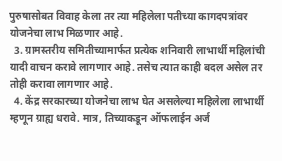पुरुषासोबत विवाह केला तर त्या महिलेला पतीच्या कागदपत्रांवर योजनेचा लाभ मिळणार आहे.
  3. ग्रामस्तरीय समितीच्यामार्फत प्रत्येक शनिवारी लाभार्थी महिलांची यादी वाचन करावे लागणार आहे. तसेच त्यात काही बदल असेल तर तोही करावा लागणार आहे.
  4. केंद्र सरकारच्या योजनेचा लाभ घेत असलेल्या महिलेला लाभार्थी म्हणून ग्राह्य धरावे. मात्र, तिच्याकडून ऑफलाईन अर्ज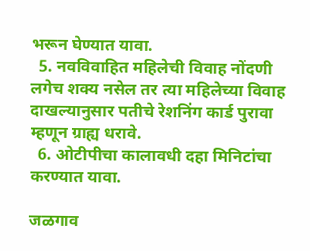भरून घेण्यात यावा.
  5. नवविवाहित महिलेची विवाह नोंदणी लगेच शक्य नसेल तर त्या महिलेच्या विवाह दाखल्यानुसार पतीचे रेशनिंग कार्ड पुरावा म्हणून ग्राह्य धरावे.
  6. ओटीपीचा कालावधी दहा मिनिटांचा करण्यात यावा.

जळगाव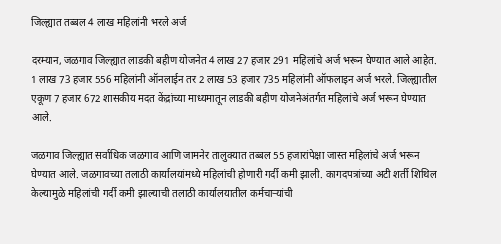जिल्ह्यात तब्बल 4 लाख महिलांनी भरले अर्ज

दरम्यान, जळगाव जिल्ह्यात लाडकी बहीण योजनेत 4 लाख 27 हजार 291 महिलांचे अर्ज भरून घेण्यात आले आहेत. 1 लाख 73 हजार 556 महिलांनी ऑनलाईन तर 2 लाख 53 हजार 735 महिलांनी ऑफलाइन अर्ज भरले. जिल्ह्यातील एकूण 7 हजार 672 शासकीय मदत केंद्रांच्या माध्यमातून लाडकी बहीण योजनेअंतर्गत महिलांचे अर्ज भरून घेण्यात आले.

जळगाव जिल्ह्यात सर्वाधिक जळगाव आणि जामनेर तालुक्यात तब्बल 55 हजारांपेक्षा जास्त महिलांचे अर्ज भरून घेण्यात आले. जळगावच्या तलाठी कार्यालयांमध्ये महिलांची होणारी गर्दी कमी झाली. कागदपत्रांच्या अटी शर्ती शिथिल केल्यामुळे महिलांची गर्दी कमी झाल्याची तलाठी कार्यालयातील कर्मचाऱ्यांची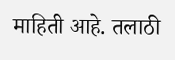माहिती आहे. तलाठी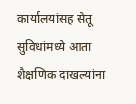कार्यालयांसह सेतू सुविधांमध्ये आता शैक्षणिक दाखल्यांना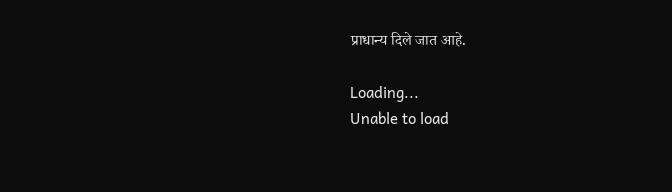प्राधान्य दिले जात आहे.

Loading...
Unable to load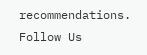recommendations.
Follow Us